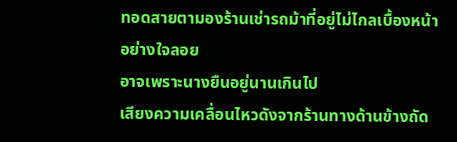ทอดสายตามองร้านเช่ารถม้าที่อยู่ไม่ไกลเบื้องหน้าอย่างใจลอย
อาจเพราะนางยืนอยู่นานเกินไป
เสียงความเคลื่อนไหวดังจากร้านทางด้านข้างถัด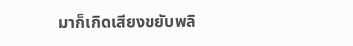มาก็เกิดเสียงขยับพลิ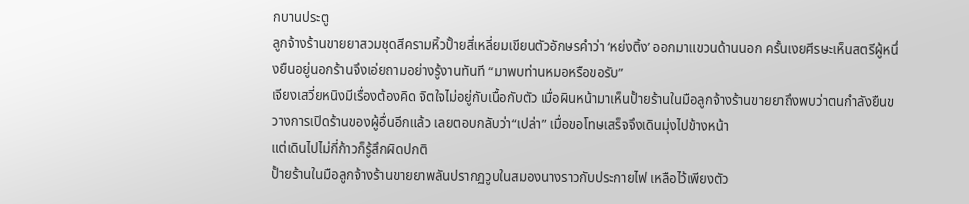กบานประตู
ลูกจ้างร้านขายยาสวมชุดสีครามหิ้วปั้ายสี่เหลี่ยมเขียนตัวอักษรคำว่า ‘หย่งติ้ง’ ออกมาแขวนด้านนอก ครั้นเงยศีรษะเห็นสตรีผู้หนึ่งยืนอยู่นอกร้านจึงเอ่ยถามอย่างรู้งานทันที “มาพบท่านหมอหรือขอรับ”
เจียงเสวี่ยหนิงมีเรื่องต้องคิด จิตใจไม่อยู่กับเนื้อกับตัว เมื่อผินหน้ามาเห็นปั้ายร้านในมือลูกจ้างร้านขายยาถึงพบว่าตนกำลังยืนขวางการเปิดร้านของผู้อื่นอีกแล้ว เลยตอบกลับว่า“เปล่า” เมื่อขอโทษเสร็จจึงเดินมุ่งไปข้างหน้า
แต่เดินไปไม่กี่ก้าวก็รู้สึกผิดปกติ
ปั้ายร้านในมือลูกจ้างร้านขายยาพลันปรากฏวูบในสมองนางราวกับประกายไฟ เหลือไว้เพียงตัว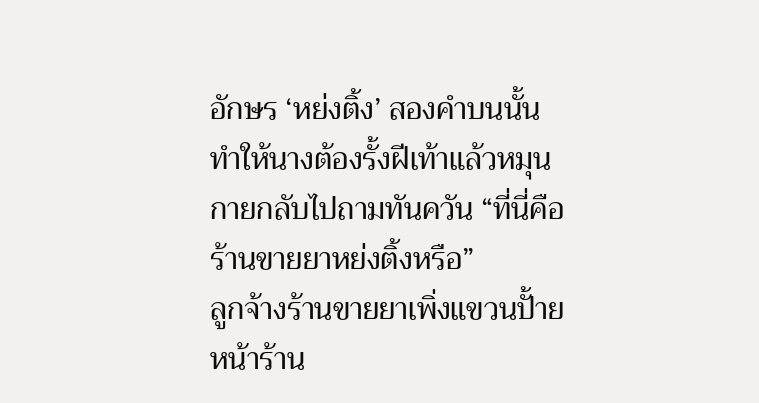อักษร ‘หย่งติ้ง’ สองคำบนนั้น ทำให้นางต้องรั้งฝีเท้าแล้วหมุนกายกลับไปถามทันควัน “ที่นี่คือร้านขายยาหย่งติ้งหรือ”
ลูกจ้างร้านขายยาเพิ่งแขวนปั้ายหน้าร้าน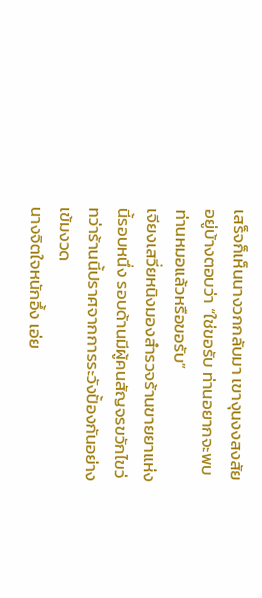เสร็จก็เห็นนางวกกลับมา เขางุนงงสงสัยอยู่บ้างตอบว่า “ใช่ขอรับ ท่านอยากจะพบท่านหมอแล้วหรือขอรับ”
เจียงเสวี่ยหนิงมองสำรวจร้านขายยาแห่งนี้รอบหนึ่ง รอบด้านมีผู้คนสัญจรขวักไขว่ ทว่าร้านนี้ปราศจากการระวังปั้องกันอย่างเข้มงวด
นางจิตใจหนักอึ้ง เอ่ย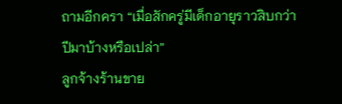ถามอีกครา “เมื่อสักครู่มีเด็กอายุราวสิบกว่าปีมาบ้างหรือเปล่า”
ลูกจ้างร้านขาย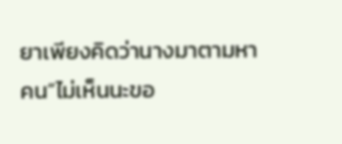ยาเพียงคิดว่านางมาตามหาคน“ไม่เห็นนะขอ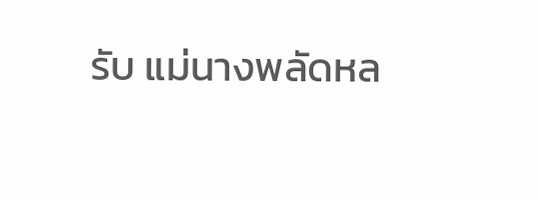รับ แม่นางพลัดหล